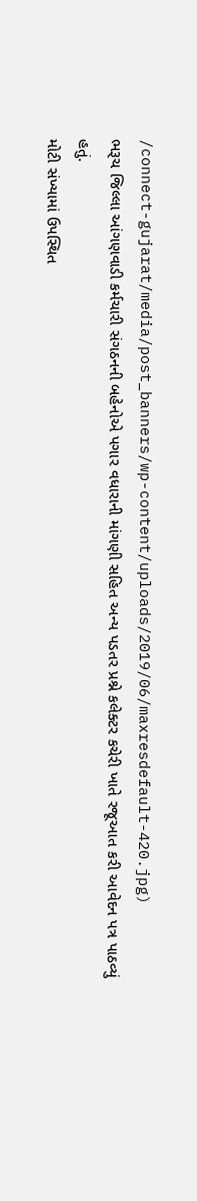/connect-gujarat/media/post_banners/wp-content/uploads/2019/06/maxresdefault-420.jpg)
ભરૂચ જિલ્લા આંગણવાડી કર્મચારી સંગઠનની બહેનોએ પગાર વધારાની માંગણી સહિત અન્ય પડતર પ્રશ્ને કલેક્ટર કચેરી ખાતે રજૂઆત કરી આવેદન પત્ર પાઠવ્યું હતું.
મોટી સંખ્યામાં ઉપસ્થિત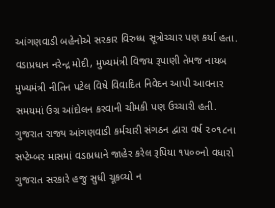આંગણવાડી બહેનોએ સરકાર વિરુધ્ધ સૂત્રોચ્ચાર પણ કર્યા હતા. વડાપ્રધાન નરેન્દ્ર મોદી, મુખ્યમંત્રી વિજય રૂપાણી તેમજ નાયબ મુખ્યમંત્રી નીતિન પટેલ વિષે વિવાદિત નિવેદન આપી આવનાર સમયમાં ઉગ્ર આંદોલન કરવાની ચીમકી પણ ઉચ્ચારી હતી. ગુજરાત રાજ્ય આંગણવાડી કર્મચારી સંગઠન દ્વારા વર્ષ ૨૦૧૮ના સપ્ટેમ્બર માસમાં વડાપ્રધાને જાહેર કરેલ રૂપિયા ૧૫૦૦નો વધારો ગુજરાત સરકારે હજુ સુધી ચૂકવ્યો ન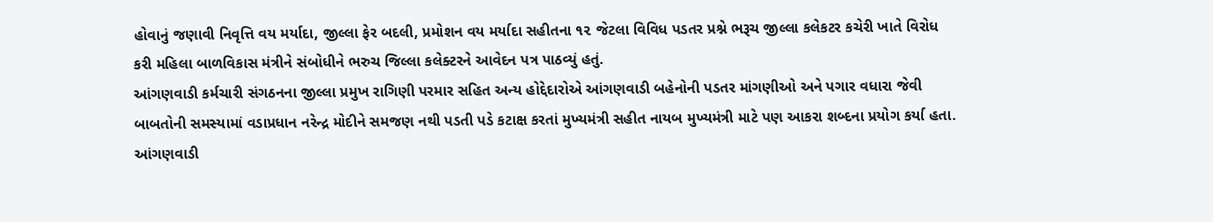હોવાનું જણાવી નિવૃત્તિ વય મર્યાદા, જીલ્લા ફેર બદલી, પ્રમોશન વય મર્યાદા સહીતના ૧૨ જેટલા વિવિધ પડતર પ્રશ્ને ભરૂચ જીલ્લા કલેકટર કચેરી ખાતે વિરોધ કરી મહિલા બાળવિકાસ મંત્રીને સંબોધીને ભરુચ જિલ્લા કલેક્ટરને આવેદન પત્ર પાઠવ્યું હતું.
આંગણવાડી કર્મચારી સંગઠનના જીલ્લા પ્રમુખ રાગિણી પરમાર સહિત અન્ય હોદ્દેદારોએ આંગણવાડી બહેનોની પડતર માંગણીઓ અને પગાર વધારા જેવી બાબતોની સમસ્યામાં વડાપ્રધાન નરેન્દ્ર મોદીને સમજણ નથી પડતી પડે કટાક્ષ કરતાં મુખ્યમંત્રી સહીત નાયબ મુખ્યમંત્રી માટે પણ આકરા શબ્દના પ્રયોગ કર્યા હતા. આંગણવાડી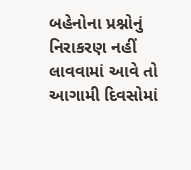બહેનોના પ્રશ્નોનું નિરાકરણ નહીં લાવવામાં આવે તો આગામી દિવસોમાં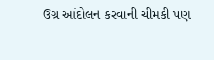ઉગ્ર આંદોલન કરવાની ચીમકી પણ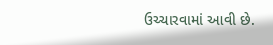ઉચ્ચારવામાં આવી છે.